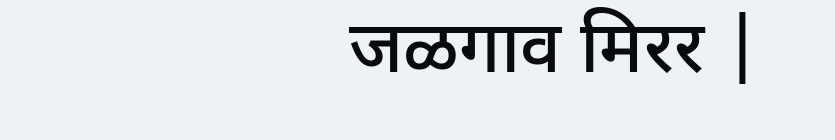जळगाव मिरर |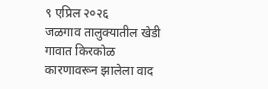९ एप्रिल २०२६
जळगाव तालुक्यातील खेडी गावात किरकोळ कारणावरून झालेला वाद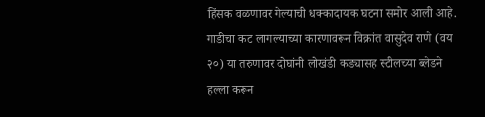हिंसक वळणावर गेल्याची धक्कादायक घटना समोर आली आहे. गाडीचा कट लागल्याच्या कारणावरून विक्रांत वासुदेव राणे (वय २०) या तरुणावर दोघांनी लोखंडी कड्यासह स्टीलच्या ब्लेडने हल्ला करून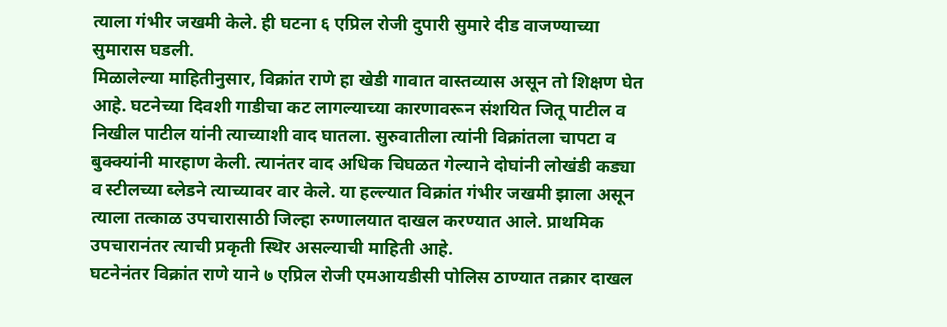त्याला गंभीर जखमी केले. ही घटना ६ एप्रिल रोजी दुपारी सुमारे दीड वाजण्याच्या सुमारास घडली.
मिळालेल्या माहितीनुसार, विक्रांत राणे हा खेडी गावात वास्तव्यास असून तो शिक्षण घेत आहे. घटनेच्या दिवशी गाडीचा कट लागल्याच्या कारणावरून संशयित जितू पाटील व निखील पाटील यांनी त्याच्याशी वाद घातला. सुरुवातीला त्यांनी विक्रांतला चापटा व बुक्क्यांनी मारहाण केली. त्यानंतर वाद अधिक चिघळत गेल्याने दोघांनी लोखंडी कड्या व स्टीलच्या ब्लेडने त्याच्यावर वार केले. या हल्ल्यात विक्रांत गंभीर जखमी झाला असून त्याला तत्काळ उपचारासाठी जिल्हा रुग्णालयात दाखल करण्यात आले. प्राथमिक उपचारानंतर त्याची प्रकृती स्थिर असल्याची माहिती आहे.
घटनेनंतर विक्रांत राणे याने ७ एप्रिल रोजी एमआयडीसी पोलिस ठाण्यात तक्रार दाखल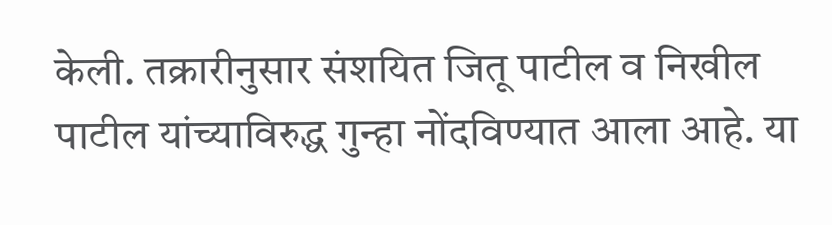केली. तक्रारीनुसार संशयित जितू पाटील व निखील पाटील यांच्याविरुद्ध गुन्हा नोंदविण्यात आला आहे. या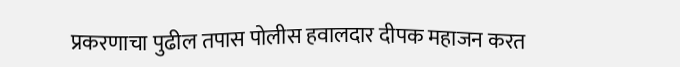प्रकरणाचा पुढील तपास पोलीस हवालदार दीपक महाजन करत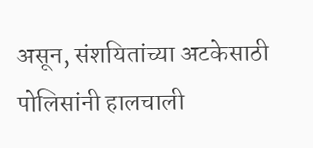असून, संशयितांच्या अटकेसाठी पोलिसांनी हालचाली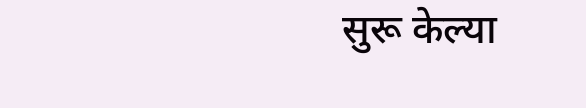सुरू केल्या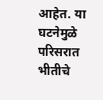आहेत. या घटनेमुळे परिसरात भीतीचे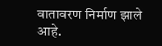वातावरण निर्माण झाले आहे.